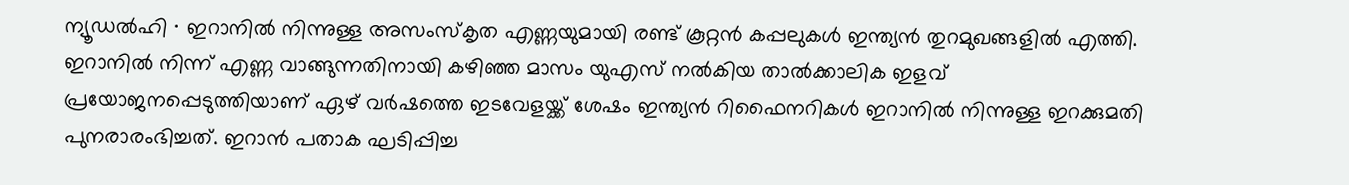ന്യൂഡൽഹി ∙ ഇറാനിൽ നിന്നുള്ള അസംസ്കൃത എണ്ണയുമായി രണ്ട് കൂറ്റൻ കപ്പലുകൾ ഇന്ത്യൻ തുറമുഖങ്ങളിൽ എത്തി. ഇറാനിൽ നിന്ന് എണ്ണ വാങ്ങുന്നതിനായി കഴിഞ്ഞ മാസം യുഎസ് നൽകിയ താൽക്കാലിക ഇളവ് പ്രയോജനപ്പെടുത്തിയാണ് ഏഴ് വർഷത്തെ ഇടവേളയ്ക്ക് ശേഷം ഇന്ത്യൻ റിഫൈനറികൾ ഇറാനിൽ നിന്നുള്ള ഇറക്കുമതി പുനരാരംഭിച്ചത്. ഇറാൻ പതാക ഘടിപ്പിച്ച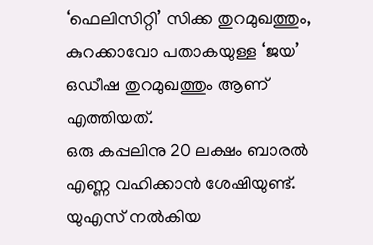‘ഫെലിസിറ്റി’ സിക്ക തുറമുഖത്തും, കുറക്കാവോ പതാകയുള്ള ‘ജയ’ ഒഡീഷ തുറമുഖത്തും ആണ് എത്തിയത്.
ഒരു കപ്പലിനു 20 ലക്ഷം ബാരൽ എണ്ണ വഹിക്കാൻ ശേഷിയുണ്ട്. യുഎസ് നൽകിയ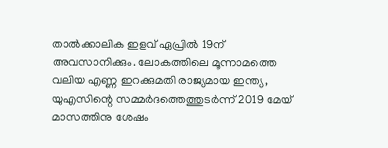താൽക്കാലിക ഇളവ് ഏപ്രിൽ 19ന് അവസാനിക്കും. ലോകത്തിലെ മൂന്നാമത്തെ വലിയ എണ്ണ ഇറക്കുമതി രാജ്യമായ ഇന്ത്യ, യുഎസിന്റെ സമ്മർദത്തെത്തുടർന്ന് 2019 മേയ് മാസത്തിനു ശേഷം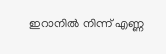ഇറാനിൽ നിന്ന് എണ്ണ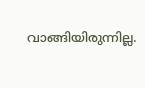വാങ്ങിയിരുന്നില്ല.